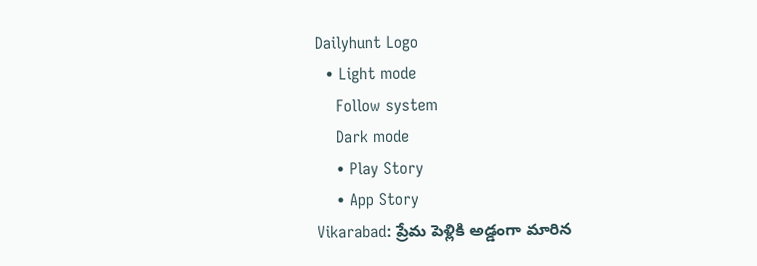Dailyhunt Logo
  • Light mode
    Follow system
    Dark mode
    • Play Story
    • App Story
Vikarabad: ప్రేమ పెళ్లికి అడ్డంగా మారిన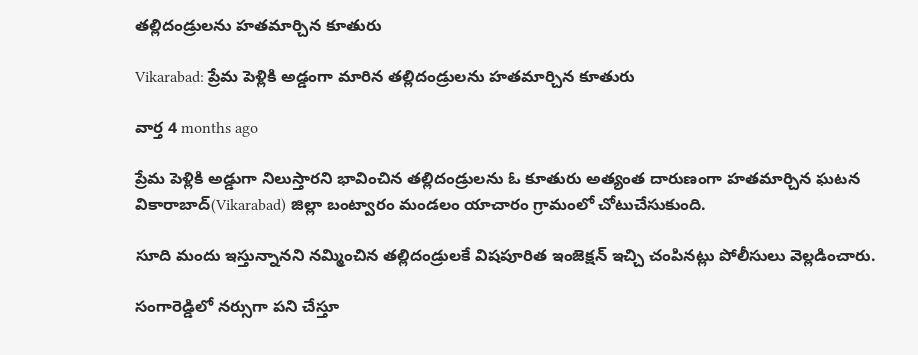తల్లిదండ్రులను హతమార్చిన కూతురు

Vikarabad: ప్రేమ పెళ్లికి అడ్డంగా మారిన తల్లిదండ్రులను హతమార్చిన కూతురు

వార్త 4 months ago

ప్రేమ పెళ్లికి అడ్డుగా నిలుస్తారని భావించిన తల్లిదండ్రులను ఓ కూతురు అత్యంత దారుణంగా హతమార్చిన ఘటన వికారాబాద్(Vikarabad) జిల్లా బంట్వారం మండలం యాచారం గ్రామంలో చోటుచేసుకుంది.

సూది మందు ఇస్తున్నానని నమ్మించిన తల్లిదండ్రులకే విషపూరిత ఇంజెక్షన్ ఇచ్చి చంపినట్లు పోలీసులు వెల్లడించారు.

సంగారెడ్డిలో నర్సుగా పని చేస్తూ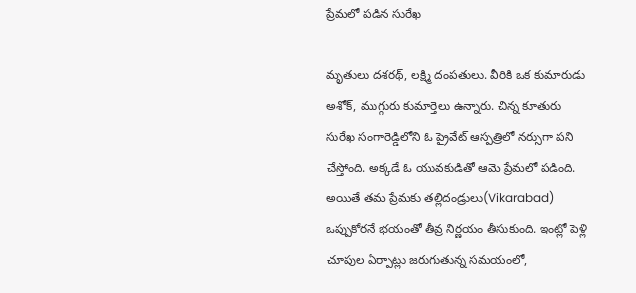ప్రేమలో పడిన సురేఖ

మృతులు దశరథ్‌, లక్ష్మి దంపతులు. వీరికి ఒక కుమారుడు అశోక్‌, ముగ్గురు కుమార్తెలు ఉన్నారు. చిన్న కూతురు సురేఖ సంగారెడ్డిలోని ఓ ప్రైవేట్ ఆస్పత్రిలో నర్సుగా పని చేస్తోంది. అక్కడే ఓ యువకుడితో ఆమె ప్రేమలో పడింది. అయితే తమ ప్రేమకు తల్లిదండ్రులు(Vikarabad) ఒప్పుకోరనే భయంతో తీవ్ర నిర్ణయం తీసుకుంది. ఇంట్లో పెళ్లి చూపుల ఏర్పాట్లు జరుగుతున్న సమయంలో,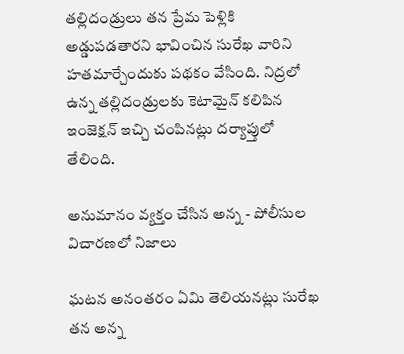తల్లిదండ్రులు తన ప్రేమ పెళ్లికి అడ్డుపడతారని భావించిన సురేఖ వారిని హతమార్చేందుకు పథకం వేసింది. నిద్రలో ఉన్న తల్లిదండ్రులకు కెటామైన్‌ కలిపిన ఇంజెక్షన్ ఇచ్చి చంపినట్లు దర్యాప్తులో తేలింది.

అనుమానం వ్యక్తం చేసిన అన్న - పోలీసుల విచారణలో నిజాలు

ఘటన అనంతరం ఏమి తెలియనట్లు సురేఖ తన అన్న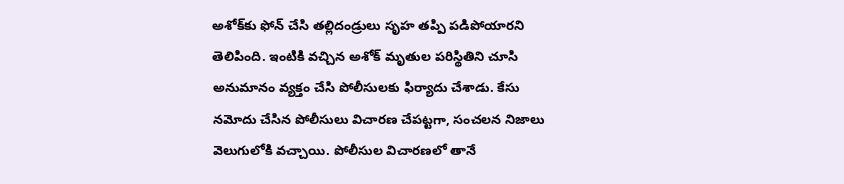అశోక్‌కు ఫోన్ చేసి తల్లిదండ్రులు సృహ తప్పి పడిపోయారని తెలిపింది. ఇంటికి వచ్చిన అశోక్‌ మృతుల పరిస్థితిని చూసి అనుమానం వ్యక్తం చేసి పోలీసులకు ఫిర్యాదు చేశాడు. కేసు నమోదు చేసిన పోలీసులు విచారణ చేపట్టగా, సంచలన నిజాలు వెలుగులోకి వచ్చాయి. పోలీసుల విచారణలో తానే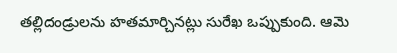తల్లిదండ్రులను హతమార్చినట్లు సురేఖ ఒప్పుకుంది. ఆమె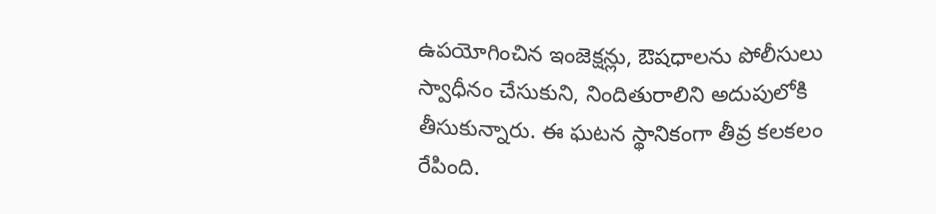ఉపయోగించిన ఇంజెక్షన్లు, ఔషధాలను పోలీసులు స్వాధీనం చేసుకుని, నిందితురాలిని అదుపులోకి తీసుకున్నారు. ఈ ఘటన స్థానికంగా తీవ్ర కలకలం రేపింది.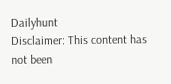Dailyhunt
Disclaimer: This content has not been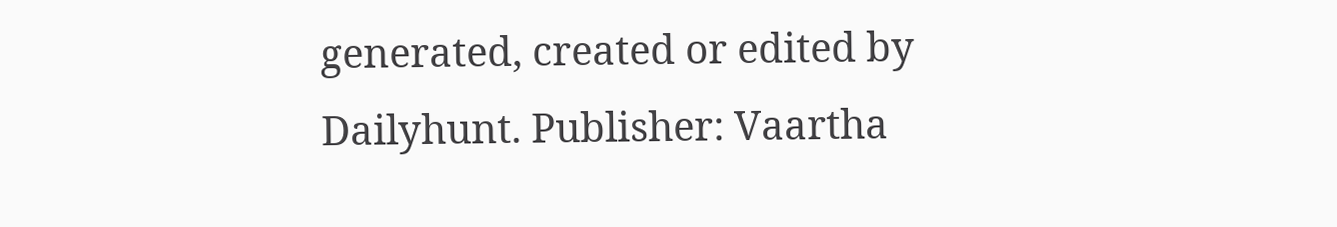generated, created or edited by Dailyhunt. Publisher: Vaartha